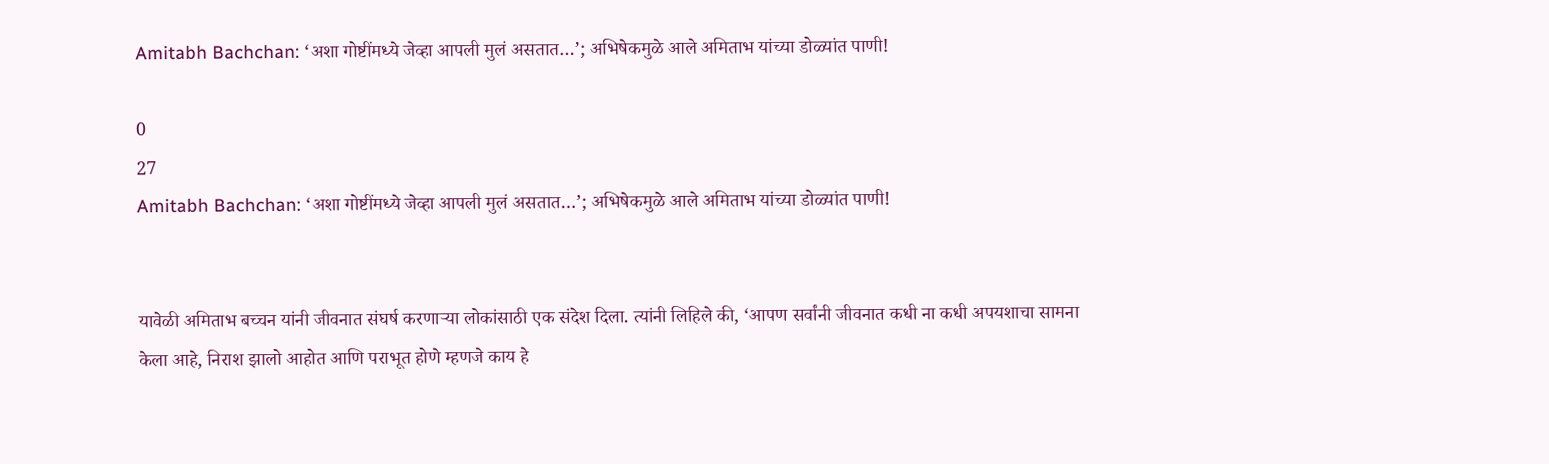Amitabh Bachchan: ‘अशा गोष्टींमध्ये जेव्हा आपली मुलं असतात…’; अभिषेकमुळे आले अमिताभ यांच्या डोळ्यांत पाणी!

0
27
Amitabh Bachchan: ‘अशा गोष्टींमध्ये जेव्हा आपली मुलं असतात…’; अभिषेकमुळे आले अमिताभ यांच्या डोळ्यांत पाणी!


यावेळी अमिताभ बच्चन यांनी जीवनात संघर्ष करणाऱ्या लोकांसाठी एक संदेश दिला. त्यांनी लिहिले की, ‘आपण सर्वांनी जीवनात कधी ना कधी अपयशाचा सामना केला आहे, निराश झालो आहोत आणि पराभूत होणे म्हणजे काय हे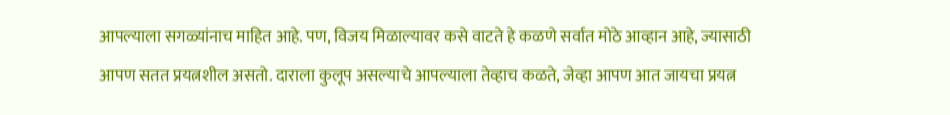आपल्याला सगळ्यांनाच माहित आहे. पण, विजय मिळाल्यावर कसे वाटते हे कळणे सर्वात मोठे आव्हान आहे, ज्यासाठी आपण सतत प्रयत्नशील असतो. दाराला कुलूप असल्याचे आपल्याला तेव्हाच कळते, जेव्हा आपण आत जायचा प्रयत्न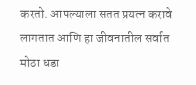करतो. आपल्याला सतत प्रयत्न करावे लागतात आणि हा जीवनातील सर्वात मोठा धडा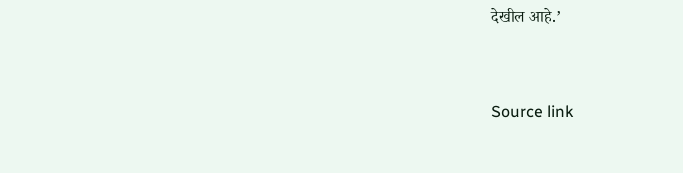देखील आहे.’



Source link